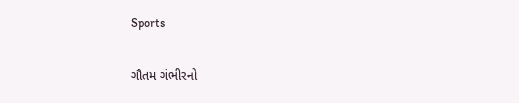Sports

ગૌતમ ગંભીરનો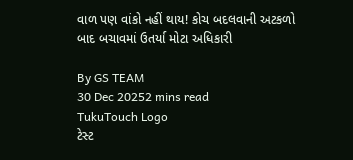વાળ પણ વાંકો નહીં થાય! કોચ બદલવાની અટકળો બાદ બચાવમાં ઉતર્યા મોટા અધિકારી

By GS TEAM
30 Dec 20252 mins read
TukuTouch Logo
ટેસ્ટ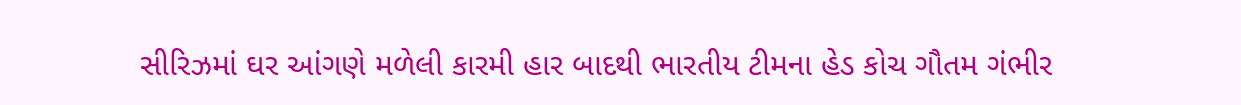સીરિઝમાં ઘર આંગણે મળેલી કારમી હાર બાદથી ભારતીય ટીમના હેડ કોચ ગૌતમ ગંભીર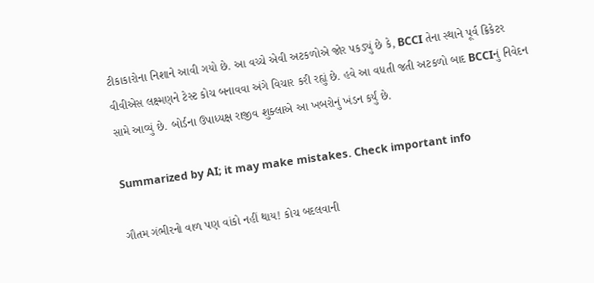ટીકાકારોના નિશાને આવી ગયો છે. આ વચ્ચે એવી અટકળોએ જોર પકડ્યું છે કે, BCCI તેના સ્થાને પૂર્વ ક્રિકેટર વીવીએસ લક્ષ્મણને ટેસ્ટ કોચ બનાવવા અંગે વિચાર કરી રહ્યું છે. હવે આ વધતી જતી અટકળો બાદ BCCIનું નિવેદન સામે આવ્યું છે. બોર્ડના ઉપાધ્યક્ષ રાજીવ શુક્લાએ આ ખબરોનું ખંડન કર્યું છે.

Summarized by AI; it may make mistakes. Check important info

ગૌતમ ગંભીરનો વાળ પણ વાંકો નહીં થાય! કોચ બદલવાની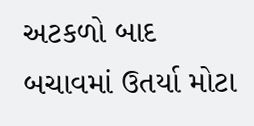અટકળો બાદ બચાવમાં ઉતર્યા મોટા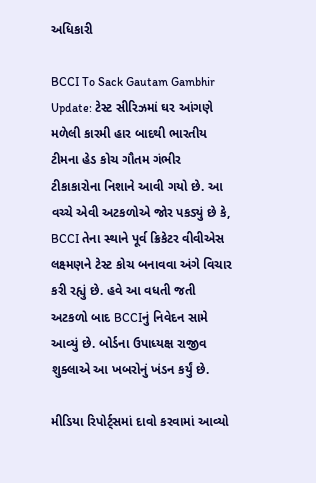અધિકારી

BCCI To Sack Gautam Gambhir Update: ટેસ્ટ સીરિઝમાં ઘર આંગણે મળેલી કારમી હાર બાદથી ભારતીય ટીમના હેડ કોચ ગૌતમ ગંભીર ટીકાકારોના નિશાને આવી ગયો છે. આ વચ્ચે એવી અટકળોએ જોર પકડ્યું છે કે, BCCI તેના સ્થાને પૂર્વ ક્રિકેટર વીવીએસ લક્ષ્મણને ટેસ્ટ કોચ બનાવવા અંગે વિચાર કરી રહ્યું છે. હવે આ વધતી જતી અટકળો બાદ BCCIનું નિવેદન સામે આવ્યું છે. બોર્ડના ઉપાધ્યક્ષ રાજીવ શુક્લાએ આ ખબરોનું ખંડન કર્યું છે.

મીડિયા રિપોર્ટ્સમાં દાવો કરવામાં આવ્યો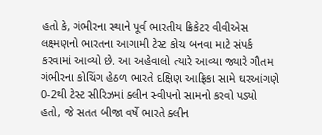હતો કે, ગંભીરના સ્થાને પૂર્વ ભારતીય ક્રિકેટર વીવીએસ લક્ષ્મણનો ભારતના આગામી ટેસ્ટ કોચ બનવા માટે સંપર્ક કરવામાં આવ્યો છે. આ અહેવાલો ત્યારે આવ્યા જ્યારે ગૌતમ ગંભીરના કોચિંગ હેઠળ ભારતે દક્ષિણ આફ્રિકા સામે ઘરઆંગણે 0-2થી ટેસ્ટ સીરિઝમાં ક્લીન સ્વીપનો સામનો કરવો પડ્યો હતો, જે સતત બીજા વર્ષે ભારતે ક્લીન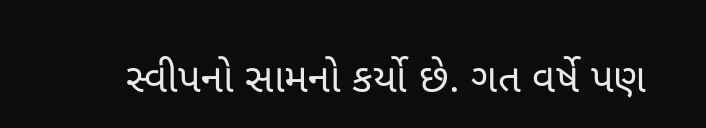સ્વીપનો સામનો કર્યો છે. ગત વર્ષે પણ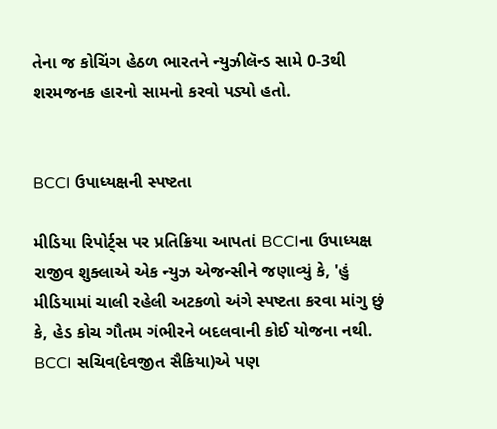તેના જ કોચિંગ હેઠળ ભારતને ન્યુઝીલૅન્ડ સામે 0-3થી શરમજનક હારનો સામનો કરવો પડ્યો હતો.


BCCI ઉપાધ્યક્ષની સ્પષ્ટતા

મીડિયા રિપોર્ટ્સ પર પ્રતિક્રિયા આપતાં BCCIના ઉપાધ્યક્ષ રાજીવ શુક્લાએ એક ન્યુઝ એજન્સીને જણાવ્યું કે, 'હું મીડિયામાં ચાલી રહેલી અટકળો અંગે સ્પષ્ટતા કરવા માંગુ છું કે, હેડ કોચ ગૌતમ ગંભીરને બદલવાની કોઈ યોજના નથી. BCCI સચિવ(દેવજીત સૈકિયા)એ પણ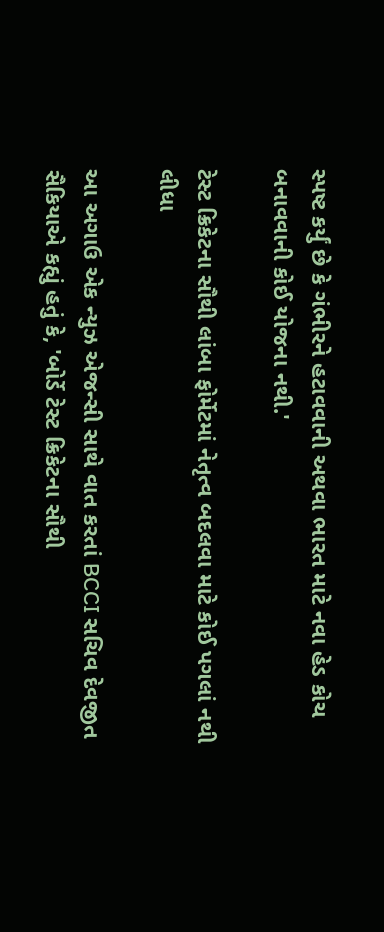સ્પષ્ટ કર્યું છે કે ગંભીરને હટાવવાની અથવા ભારત માટે નવા હેડ કોચ બનાવવાની કોઈ યોજના નથી.'

ટેસ્ટ ક્રિકેટના સૌથી લાંબા ફોર્મેટમાં નેતૃત્વ બદલવા માટે કોઈ પગલાં નથી લીધા

આ અગાઉ એક ન્યુઝ એજન્સી સાથે વાત કરતાં BCCI સચિવ દેવજીત સૈકિયાએ કહ્યું હતું કે, 'બોર્ડે ટેસ્ટ ક્રિકેટના સૌથી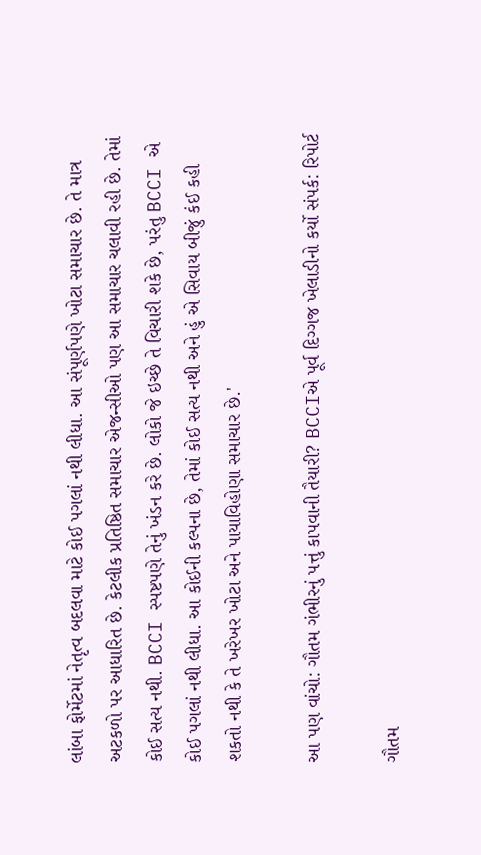લાંબા ફોર્મેટમાં નેતૃત્વ બદલવા માટે કોઈ પગલાં નથી લીધા. આ સંપૂર્ણપણે ખોટા સમાચાર છે. તે માત્ર અટકળો પર આધારિત છે. કેટલીક પ્રતિષ્ઠિત સમાચાર એજન્સીઓ પણ આ સમાચાર ચલાવી રહી છે. તેમાં કોઈ સત્ય નથી. BCCI સ્પષ્ટપણે તેનું ખંડન કરે છે. લોકો જે ઇચ્છે તે વિચારી શકે છે, પરંતુ BCCI એ કોઈ પગલાં નથી લીધા. આ કોઈની કલ્પના છે, તેમાં કોઈ સત્ય નથી અને હું એ સિવાય બીજું કંઈ કહી શકતો નથી કે તે ખરેખર ખોટા અને પાયાવિહોણા સમાચાર છે.'

આ પણ વાંચો: ગૌતમ ગંભીરનું પત્તું કાપવાની તૈયારી? BCCIએ પૂર્વ દિગ્ગજ ખેલાડીનો કર્યો સંપર્ક: રિપોર્ટ

ગૌતમ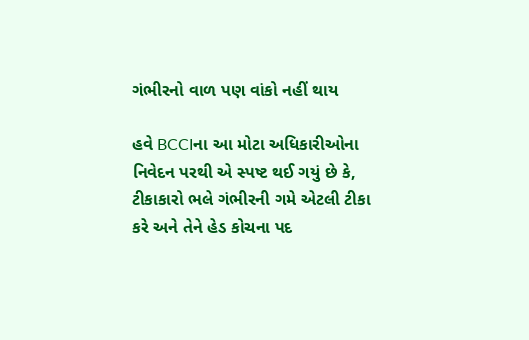ગંભીરનો વાળ પણ વાંકો નહીં થાય

હવે BCCIના આ મોટા અધિકારીઓના નિવેદન પરથી એ સ્પષ્ટ થઈ ગયું છે કે, ટીકાકારો ભલે ગંભીરની ગમે એટલી ટીકા કરે અને તેને હેડ કોચના પદ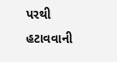પરથી હટાવવાની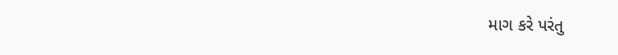માગ કરે પરંતુ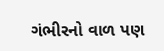ગંભીરનો વાળ પણ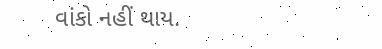વાંકો નહીં થાય.